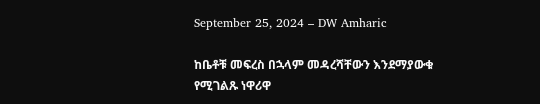September 25, 2024 – DW Amharic

ከቤቶቹ መፍረስ በኋላም መዳረሻቸውን እንደማያውቁ የሚገልጹ ነዋሪዋ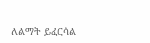ለልማት ይፈርሳል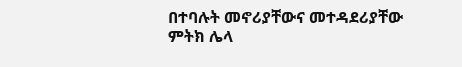በተባሉት መኖሪያቸውና መተዳደሪያቸው ምትክ ሌላ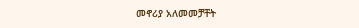መኖሪያ አለመመቻቸት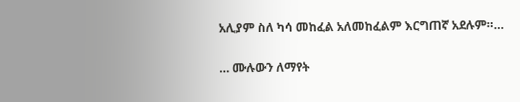አሊያም ስለ ካሳ መከፈል አለመከፈልም እርግጠኛ አደሉም።…

… ሙሉውን ለማየት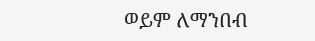ወይም ለማንበብ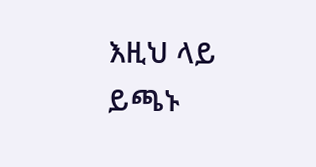እዚህ ላይ ይጫኑ